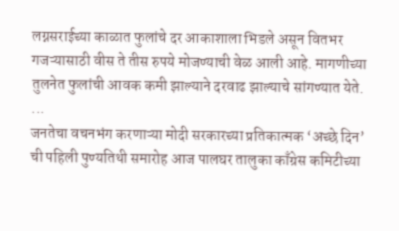लग्नसराईच्या काळात फुलांचे दर आकाशाला भिडले असून वितभर गजऱ्यासाठी वीस ते तीस रुपये मोजण्याची वेळ आली आहे. मागणीच्या तुलनेत फुलांची आवक कमी झाल्याने दरवाढ झाल्याचे सांगण्यात येते. ...
जनतेचा वचनभंग करणाऱ्या मोदी सरकारच्या प्रतिकात्मक ‘अच्छे दिन’ ची पहिली पुण्यतिथी समारोह आज पालघर तालुका काँग्रेस कमिटीच्या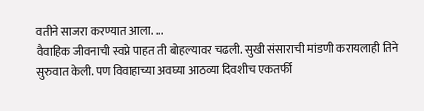वतीने साजरा करण्यात आला. ...
वैवाहिक जीवनाची स्वप्ने पाहत ती बोहल्यावर चढली. सुखी संसाराची मांडणी करायलाही तिने सुरुवात केली. पण विवाहाच्या अवघ्या आठव्या दिवशीच एकतर्फी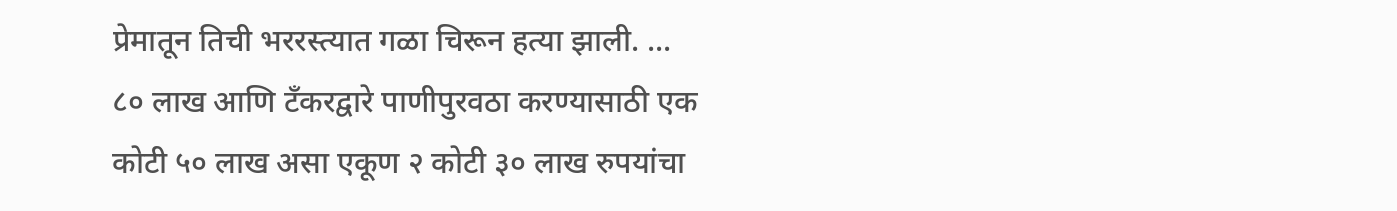प्रेमातून तिची भररस्त्यात गळा चिरून हत्या झाली. ...
८० लाख आणि टँकरद्वारे पाणीपुरवठा करण्यासाठी एक कोटी ५० लाख असा एकूण २ कोटी ३० लाख रुपयांचा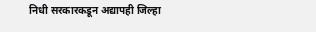निधी सरकारकडून अद्यापही जिल्हा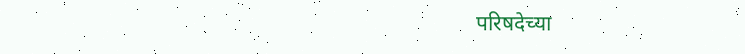परिषदेच्या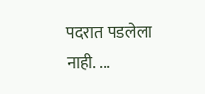पदरात पडलेला नाही. ...